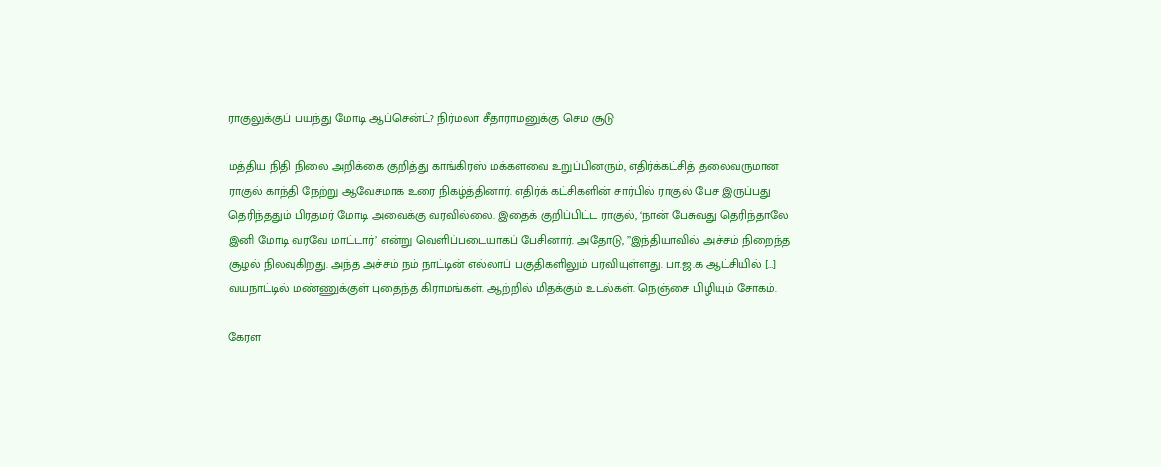ராகுலுக்குப் பயந்து மோடி ஆப்சென்ட்? நிர்மலா சீதாராமனுக்கு செம சூடு

மத்திய நிதி நிலை அறிக்கை குறித்து காங்கிரஸ் மக்களவை உறுப்பினரும், எதிர்க்கட்சித் தலைவருமான ராகுல் காந்தி நேற்று ஆவேசமாக உரை நிகழ்த்தினார். எதிர்க் கட்சிகளின் சார்பில் ராகுல் பேச இருப்பது தெரிந்ததும் பிரதமர் மோடி அவைக்கு வரவில்லை. இதைக் குறிப்பிட்ட ராகுல், ‘நான் பேசுவது தெரிந்தாலே இனி மோடி வரவே மாட்டார்’ என்று வெளிப்படையாகப் பேசினார். அதோடு, ’’இந்தியாவில் அச்சம் நிறைந்த சூழல் நிலவுகிறது. அந்த அச்சம் நம் நாட்டின் எல்லாப் பகுதிகளிலும் பரவியுள்ளது. பா.ஜ.க ஆட்சியில் […]
வயநாட்டில் மண்ணுக்குள் புதைந்த கிராமங்கள். ஆற்றில் மிதக்கும் உடல்கள். நெஞ்சை பிழியும் சோகம்.

கேரள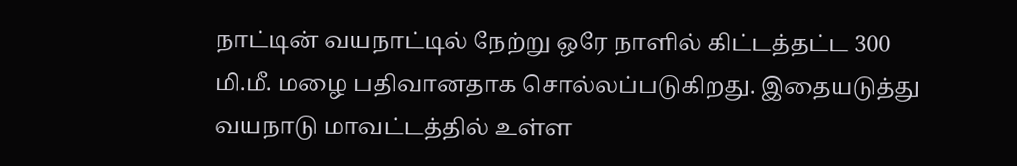நாட்டின் வயநாட்டில் நேற்று ஒரே நாளில் கிட்டத்தட்ட 300 மி.மீ. மழை பதிவானதாக சொல்லப்படுகிறது. இதையடுத்து வயநாடு மாவட்டத்தில் உள்ள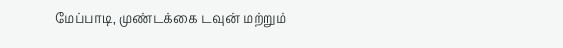மேப்பாடி, முண்டக்கை டவுன் மற்றும்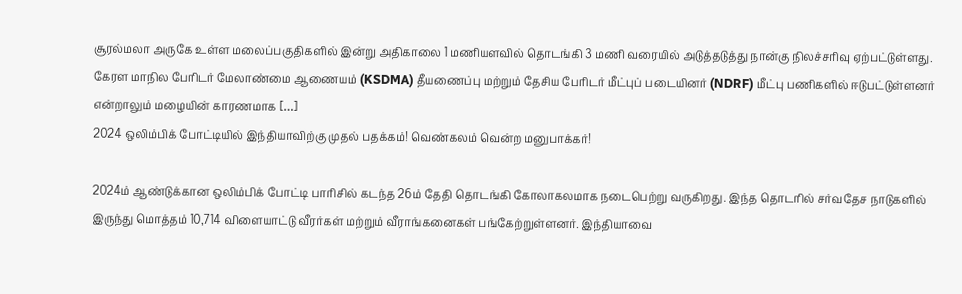சூரல்மலா அருகே உள்ள மலைப்பகுதிகளில் இன்று அதிகாலை 1 மணியளவில் தொடங்கி 3 மணி வரையில் அடுத்தடுத்து நான்கு நிலச்சரிவு ஏற்பட்டுள்ளது. கேரள மாநில பேரிடர் மேலாண்மை ஆணையம் (KSDMA) தீயணைப்பு மற்றும் தேசிய பேரிடர் மீட்புப் படையினர் (NDRF) மீட்பு பணிகளில் ஈடுபட்டுள்ளனர் என்றாலும் மழையின் காரணமாக […]
2024 ஒலிம்பிக் போட்டியில் இந்தியாவிற்கு முதல் பதக்கம்! வெண்கலம் வென்ற மனுபாக்கர்!

2024ம் ஆண்டுக்கான ஒலிம்பிக் போட்டி பாரிசில் கடந்த 26ம் தேதி தொடங்கி கோலாகலமாக நடைபெற்று வருகிறது. இந்த தொடரில் சர்வதேச நாடுகளில் இருந்து மொத்தம் 10,714 விளையாட்டு வீரர்கள் மற்றும் வீராங்கனைகள் பங்கேற்றுள்ளனர். இந்தியாவை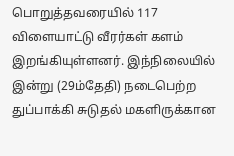பொறுத்தவரையில் 117 விளையாட்டு வீரர்கள் களம் இறங்கியுள்ளனர். இந்நிலையில் இன்று (29ம்தேதி) நடைபெற்ற துப்பாக்கி சுடுதல் மகளிருக்கான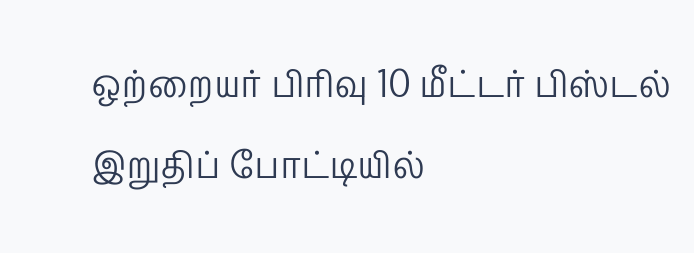ஒற்றையர் பிரிவு 10 மீட்டர் பிஸ்டல் இறுதிப் போட்டியில்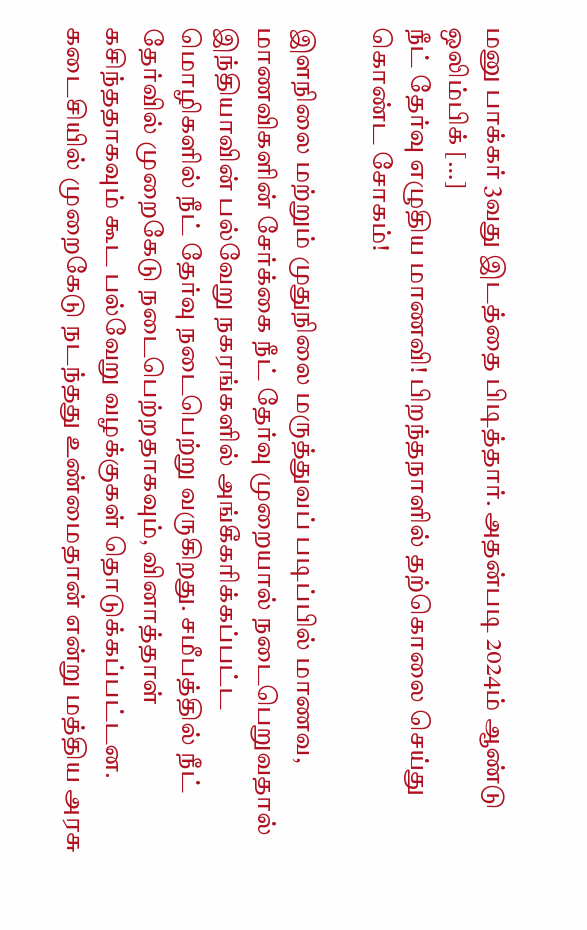மனு பாக்கர் 3வது இடத்தை பிடித்தார். அதன்படி 2024ம் ஆண்டு ஒலிம்பிக் […]
நீட் தேர்வு எழுதிய மாணவி! பிறந்தநாளில் தற்கொலை செய்து கொண்ட சோகம்!

இளநிலை மற்றும் முதுநிலை மருத்துவப் படிப்பில் மாணவ, மாணவிகளின் சேர்க்கை நீட் தேர்வு முறையால் நடைபெறுவதால் இந்தியாவின் பல்வேறு நகரங்களில் அங்கீகரிக்கப்பட்ட மொழிகளில் நீட் தேர்வு நடைபெற்று வருகிறது. சமீபத்தில் நீட் தேர்வில் முறைகேடு நடைபெற்றதாகவும், வினாத்தாள் கசிந்ததாகவும் கூட பல்வேறு வழக்குகள் தொடுக்கப்பட்டன. கடைசியில் முறைகேடு நடந்தது உண்மைதான் என்று மத்திய அரசு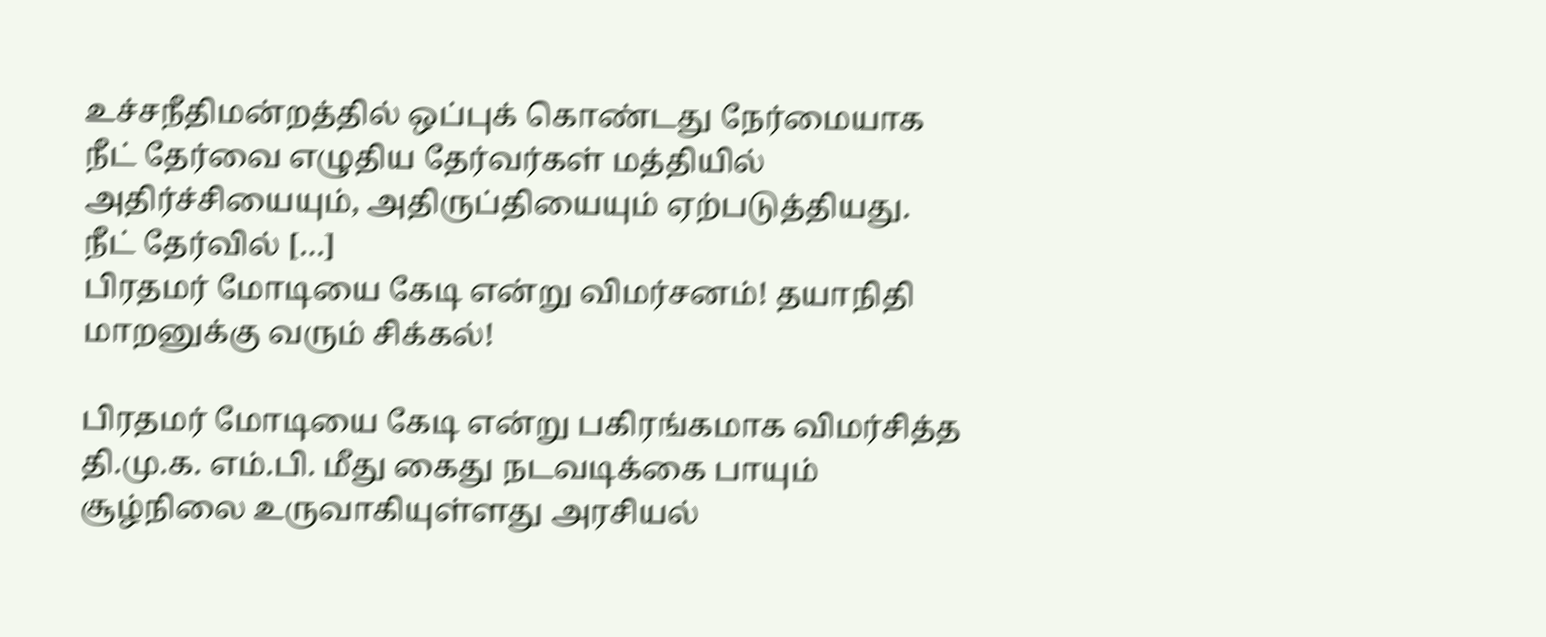உச்சநீதிமன்றத்தில் ஒப்புக் கொண்டது நேர்மையாக நீட் தேர்வை எழுதிய தேர்வர்கள் மத்தியில் அதிர்ச்சியையும், அதிருப்தியையும் ஏற்படுத்தியது. நீட் தேர்வில் […]
பிரதமர் மோடியை கேடி என்று விமர்சனம்! தயாநிதி மாறனுக்கு வரும் சிக்கல்!

பிரதமர் மோடியை கேடி என்று பகிரங்கமாக விமர்சித்த தி.மு.க. எம்.பி. மீது கைது நடவடிக்கை பாயும் சூழ்நிலை உருவாகியுள்ளது அரசியல்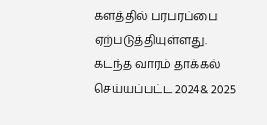களத்தில் பரபரப்பை ஏற்படுத்தியுள்ளது. கடந்த வாரம் தாக்கல் செய்யப்பட்ட 2024& 2025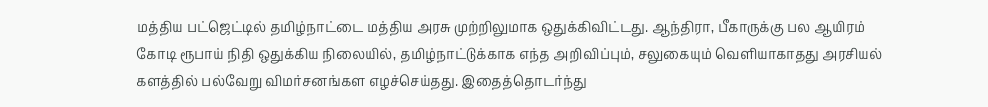மத்திய பட்ஜெட்டில் தமிழ்நாட்டை மத்திய அரசு முற்றிலுமாக ஒதுக்கிவிட்டது. ஆந்திரா, பீகாருக்கு பல ஆயிரம் கோடி ரூபாய் நிதி ஒதுக்கிய நிலையில், தமிழ்நாட்டுக்காக எந்த அறிவிப்பும், சலுகையும் வெளியாகாதது அரசியல் களத்தில் பல்வேறு விமர்சனங்கள எழச்செய்தது. இதைத்தொடர்ந்து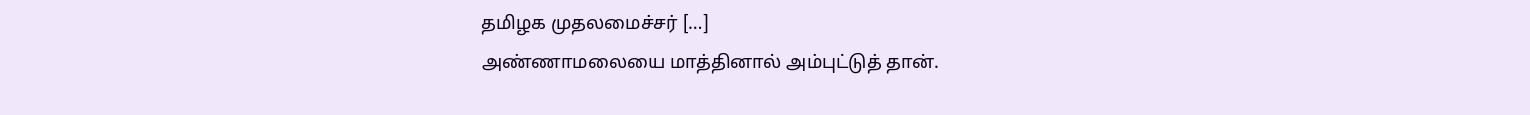தமிழக முதலமைச்சர் […]
அண்ணாமலையை மாத்தினால் அம்புட்டுத் தான்.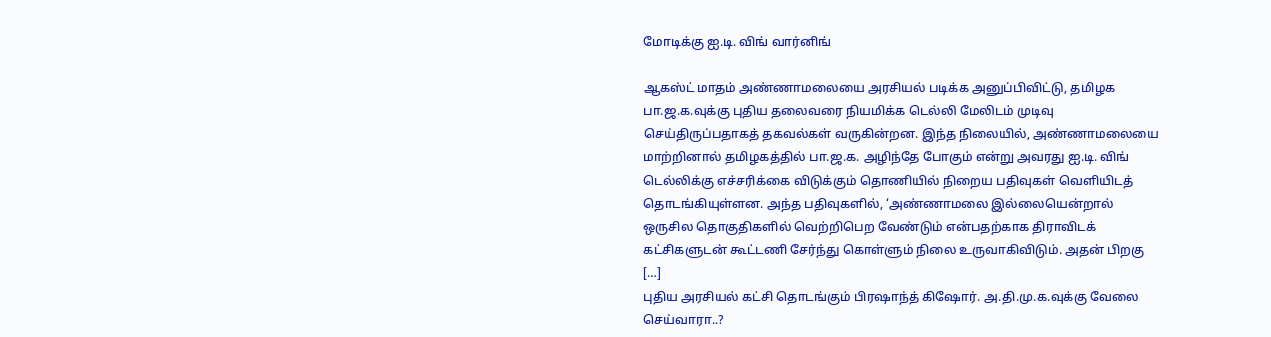மோடிக்கு ஐ.டி. விங் வார்னிங்

ஆகஸ்ட் மாதம் அண்ணாமலையை அரசியல் படிக்க அனுப்பிவிட்டு, தமிழக பா.ஜ.க.வுக்கு புதிய தலைவரை நியமிக்க டெல்லி மேலிடம் முடிவு செய்திருப்பதாகத் தகவல்கள் வருகின்றன. இந்த நிலையில், அண்ணாமலையை மாற்றினால் தமிழகத்தில் பா.ஜ.க. அழிந்தே போகும் என்று அவரது ஐ.டி. விங் டெல்லிக்கு எச்சரிக்கை விடுக்கும் தொணியில் நிறைய பதிவுகள் வெளியிடத் தொடங்கியுள்ளன. அந்த பதிவுகளில், ‘அண்ணாமலை இல்லையென்றால் ஒருசில தொகுதிகளில் வெற்றிபெற வேண்டும் என்பதற்காக திராவிடக் கட்சிகளுடன் கூட்டணி சேர்ந்து கொள்ளும் நிலை உருவாகிவிடும். அதன் பிறகு […]
புதிய அரசியல் கட்சி தொடங்கும் பிரஷாந்த் கிஷோர். அ.தி.மு.க.வுக்கு வேலை செய்வாரா..?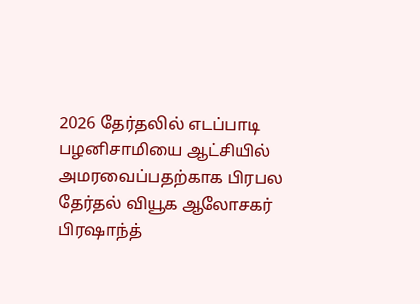2026 தேர்தலில் எடப்பாடி பழனிசாமியை ஆட்சியில் அமரவைப்பதற்காக பிரபல தேர்தல் வியூக ஆலோசகர் பிரஷாந்த்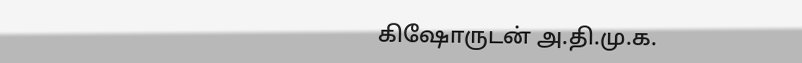கிஷோருடன் அ.தி.மு.க.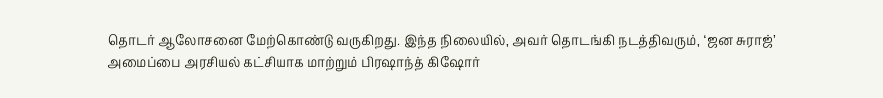தொடர் ஆலோசனை மேற்கொண்டு வருகிறது. இந்த நிலையில், அவர் தொடங்கி நடத்திவரும், ‘ஜன சுராஜ்’ அமைப்பை அரசியல் கட்சியாக மாற்றும் பிரஷாந்த் கிஷோர்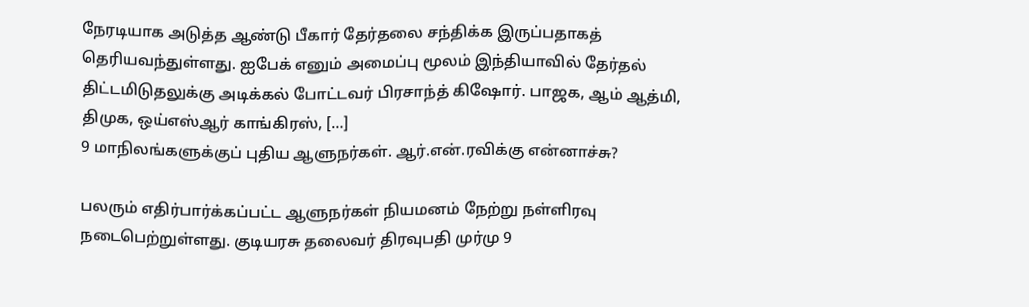நேரடியாக அடுத்த ஆண்டு பீகார் தேர்தலை சந்திக்க இருப்பதாகத் தெரியவந்துள்ளது. ஐபேக் எனும் அமைப்பு மூலம் இந்தியாவில் தேர்தல் திட்டமிடுதலுக்கு அடிக்கல் போட்டவர் பிரசாந்த் கிஷோர். பாஜக, ஆம் ஆத்மி, திமுக, ஒய்எஸ்ஆர் காங்கிரஸ், […]
9 மாநிலங்களுக்குப் புதிய ஆளுநர்கள். ஆர்.என்.ரவிக்கு என்னாச்சு?

பலரும் எதிர்பார்க்கப்பட்ட ஆளுநர்கள் நியமனம் நேற்று நள்ளிரவு நடைபெற்றுள்ளது. குடியரசு தலைவர் திரவுபதி முர்மு 9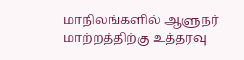மாநிலங்களில் ஆளுநர் மாற்றத்திற்கு உத்தரவு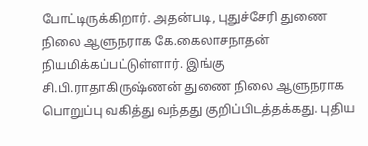போட்டிருக்கிறார். அதன்படி, புதுச்சேரி துணை நிலை ஆளுநராக கே.கைலாசநாதன் நியமிக்கப்பட்டுள்ளார். இங்கு சி.பி.ராதாகிருஷ்ணன் துணை நிலை ஆளுநராக பொறுப்பு வகித்து வந்தது குறிப்பிடத்தக்கது. புதிய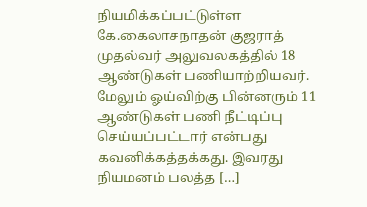நியமிக்கப்பட்டுள்ள கே.கைலாசநாதன் குஜராத் முதல்வர் அலுவலகத்தில் 18 ஆண்டுகள் பணியாற்றியவர். மேலும் ஓய்விற்கு பின்னரும் 11 ஆண்டுகள் பணி நீட்டிப்பு செய்யப்பட்டார் என்பது கவனிக்கத்தக்கது. இவரது நியமனம் பலத்த […]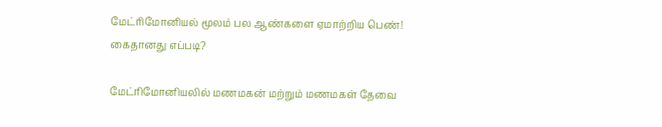மேட்ரிமோனியல் மூலம் பல ஆண்களை ஏமாற்றிய பெண்! கைதானது எப்படி?

மேட்ரிமோனியலில் மணமகன் மற்றும் மணமகள் தேவை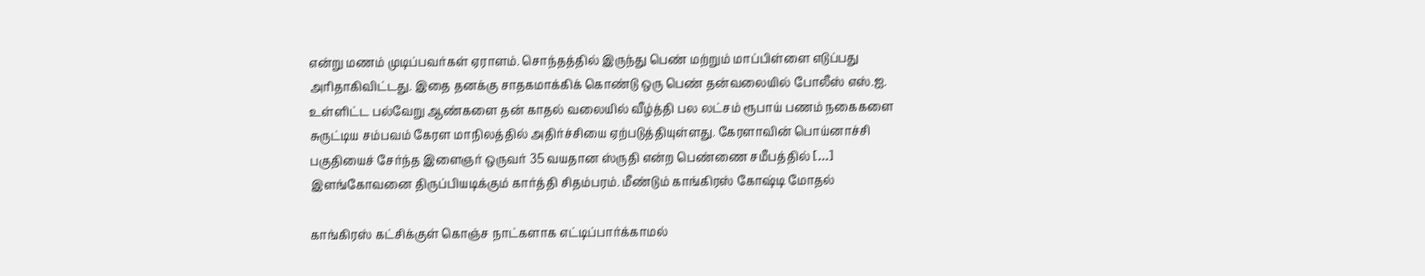என்று மணம் முடிப்பவர்கள் ஏராளம். சொந்தத்தில் இருந்து பெண் மற்றும் மாப்பிள்ளை எடுப்பது அரிதாகிவிட்டது. இதை தனக்கு சாதகமாக்கிக் கொண்டு ஒரு பெண் தன்வலையில் போலீஸ் எஸ்.ஐ. உள்ளிட்ட பல்வேறு ஆண்களை தன் காதல் வலையில் வீழ்த்தி பல லட்சம் ரூபாய் பணம் நகைகளை சுருட்டிய சம்பவம் கேரள மாநிலத்தில் அதிர்ச்சியை ஏற்படுத்தியுள்ளது. கேரளாவின் பொய்னாச்சி பகுதியைச் சேர்ந்த இளைஞர் ஒருவர் 35 வயதான ஸ்ருதி என்ற பெண்ணை சமீபத்தில் […]
இளங்கோவனை திருப்பியடிக்கும் கார்த்தி சிதம்பரம். மீண்டும் காங்கிரஸ் கோஷ்டி மோதல்

காங்கிரஸ் கட்சிக்குள் கொஞ்ச நாட்களாக எட்டிப்பார்க்காமல்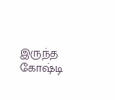இருந்த கோஷ்டி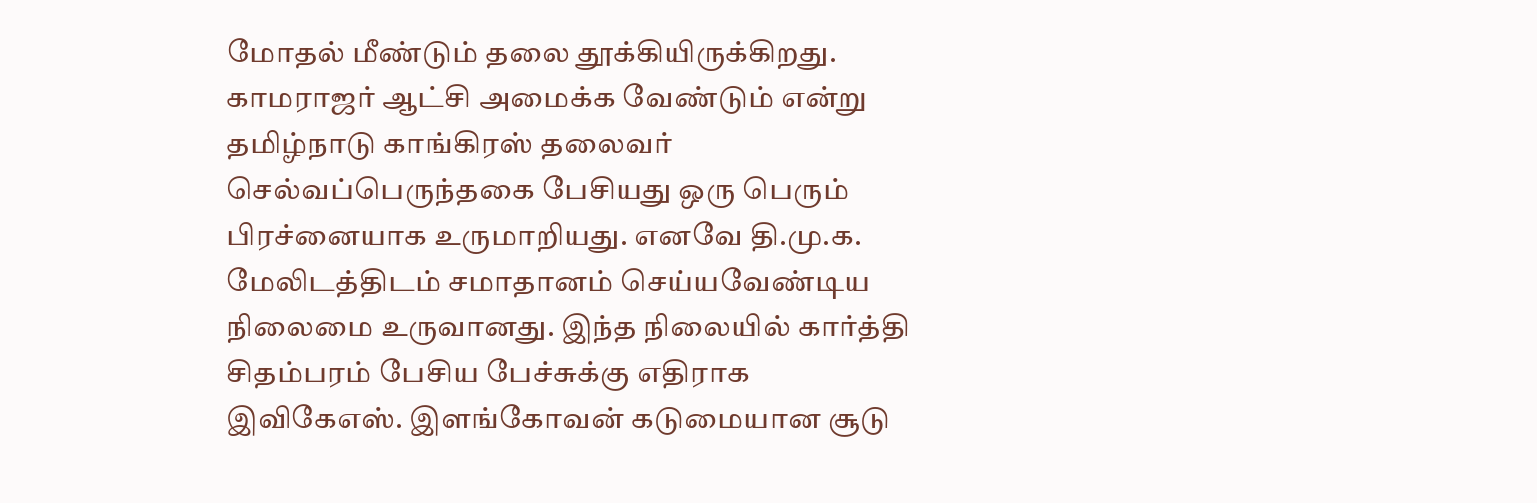மோதல் மீண்டும் தலை தூக்கியிருக்கிறது. காமராஜர் ஆட்சி அமைக்க வேண்டும் என்று தமிழ்நாடு காங்கிரஸ் தலைவர் செல்வப்பெருந்தகை பேசியது ஒரு பெரும் பிரச்னையாக உருமாறியது. எனவே தி.மு.க. மேலிடத்திடம் சமாதானம் செய்யவேண்டிய நிலைமை உருவானது. இந்த நிலையில் கார்த்தி சிதம்பரம் பேசிய பேச்சுக்கு எதிராக இவிகேஎஸ். இளங்கோவன் கடுமையான சூடு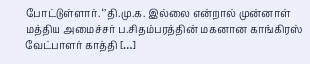போட்டுள்ளார். ‘’தி.மு.க. இல்லை என்றால் முன்னாள் மத்திய அமைச்சர் ப.சிதம்பரத்தின் மகனான காங்கிரஸ் வேட்பாளர் காத்தி […]